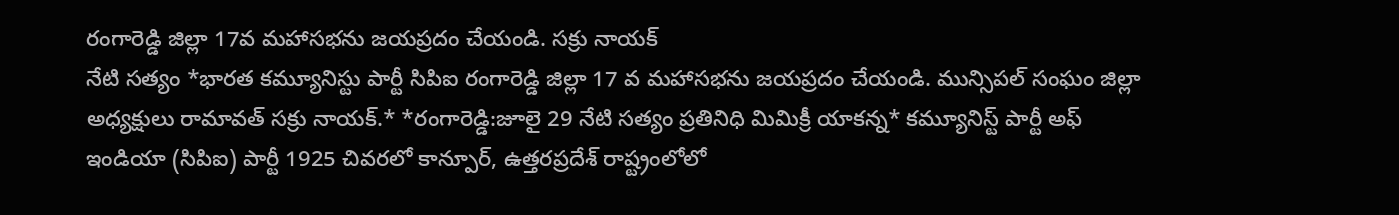రంగారెడ్డి జిల్లా 17వ మహాసభను జయప్రదం చేయండి. సక్రు నాయక్
నేటి సత్యం *భారత కమ్యూనిస్టు పార్టీ సిపిఐ రంగారెడ్డి జిల్లా 17 వ మహాసభను జయప్రదం చేయండి. మున్సిపల్ సంఘం జిల్లా అధ్యక్షులు రామావత్ సక్రు నాయక్.* *రంగారెడ్డి:జూలై 29 నేటి సత్యం ప్రతినిధి మిమిక్రీ యాకన్న* కమ్యూనిస్ట్ పార్టీ అఫ్ ఇండియా (సిపిఐ) పార్టీ 1925 చివరలో కాన్పూర్, ఉత్తరప్రదేశ్ రాష్ట్రంలోలో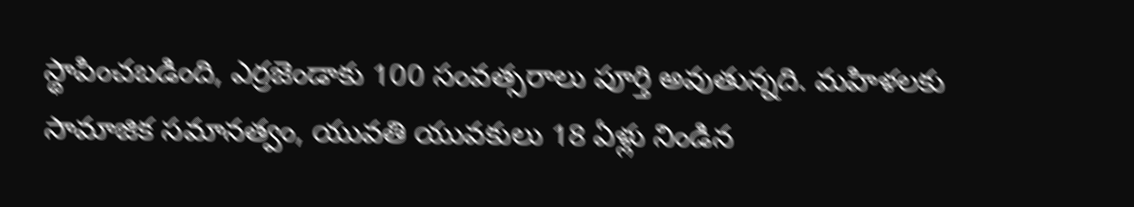స్థాపించబడింది, ఎర్రజెండాకు 100 సంవత్సరాలు పూర్తి అవుతున్నది. మహిళలకు సామాజిక సమానత్వం, యువతి యువకులు 18 ఏళ్లు నిండిన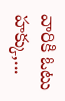వారికి ఓటు హక్కు,...